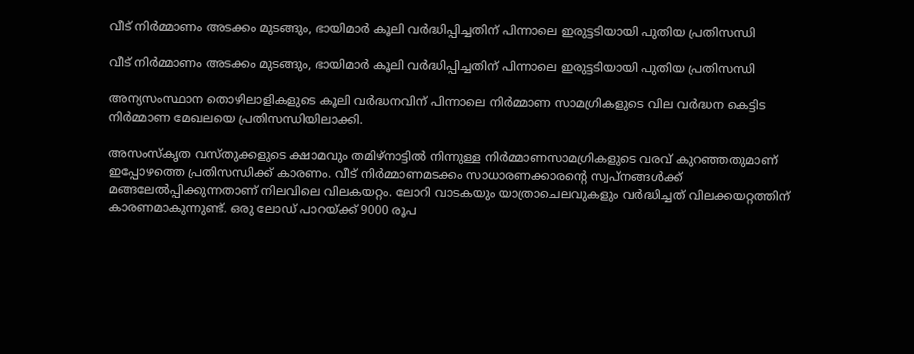വീട് നിര്‍മ്മാണം അടക്കം മുടങ്ങും, ഭായിമാര്‍ കൂലി വര്‍ദ്ധിപ്പിച്ചതിന് പിന്നാലെ ഇരുട്ടടിയായി പുതിയ പ്രതിസന്ധി

വീട് നിര്‍മ്മാണം അടക്കം മുടങ്ങും, ഭായിമാര്‍ കൂലി വര്‍ദ്ധിപ്പിച്ചതിന് പിന്നാലെ ഇരുട്ടടിയായി പുതിയ പ്രതിസന്ധി

അന്യസംസ്ഥാന തൊഴിലാളികളുടെ കൂലി വർദ്ധനവിന് പിന്നാലെ നിർമ്മാണ സാമഗ്രികളുടെ വില വർദ്ധന കെട്ടിട നിർമ്മാണ മേഖലയെ പ്രതിസന്ധിയിലാക്കി.

അസംസ്കൃത വസ്തുക്കളുടെ ക്ഷാമവും തമിഴ്നാട്ടില്‍ നിന്നുള്ള നിർമ്മാണസാമഗ്രികളുടെ വരവ് കുറഞ്ഞതുമാണ് ഇപ്പോഴത്തെ പ്രതിസന്ധിക്ക് കാരണം. വീട് നിർമ്മാണമടക്കം സാധാരണക്കാരന്റെ സ്വപ്നങ്ങള്‍ക്ക് മങ്ങലേല്‍പ്പിക്കുന്നതാണ് നിലവിലെ വിലകയറ്റം. ലോറി വാടകയും യാത്രാചെലവുകളും വർദ്ധിച്ചത് വിലക്കയറ്റത്തിന് കാരണമാകുന്നുണ്ട്. ഒരു ലോഡ് പാറയ്ക്ക് 9000 രൂപ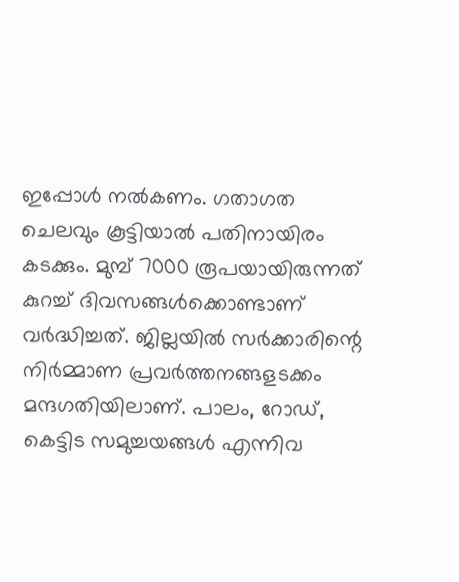ഇപ്പോള്‍ നല്‍കണം. ഗതാഗത ചെലവും കൂട്ടിയാല്‍ പതിനായിരം കടക്കും. മുമ്പ് 7000 രൂപയായിരുന്നത് കുറച്ച്‌ ദിവസങ്ങള്‍ക്കൊണ്ടാണ് വർദ്ധിച്ചത്. ജില്ലയില്‍ സർക്കാരിന്റെ നിർമ്മാണ പ്രവർത്തനങ്ങളടക്കം മന്ദഗതിയിലാണ്. പാലം, റോഡ്, കെട്ടിട സമുച്ചയങ്ങള്‍ എന്നിവ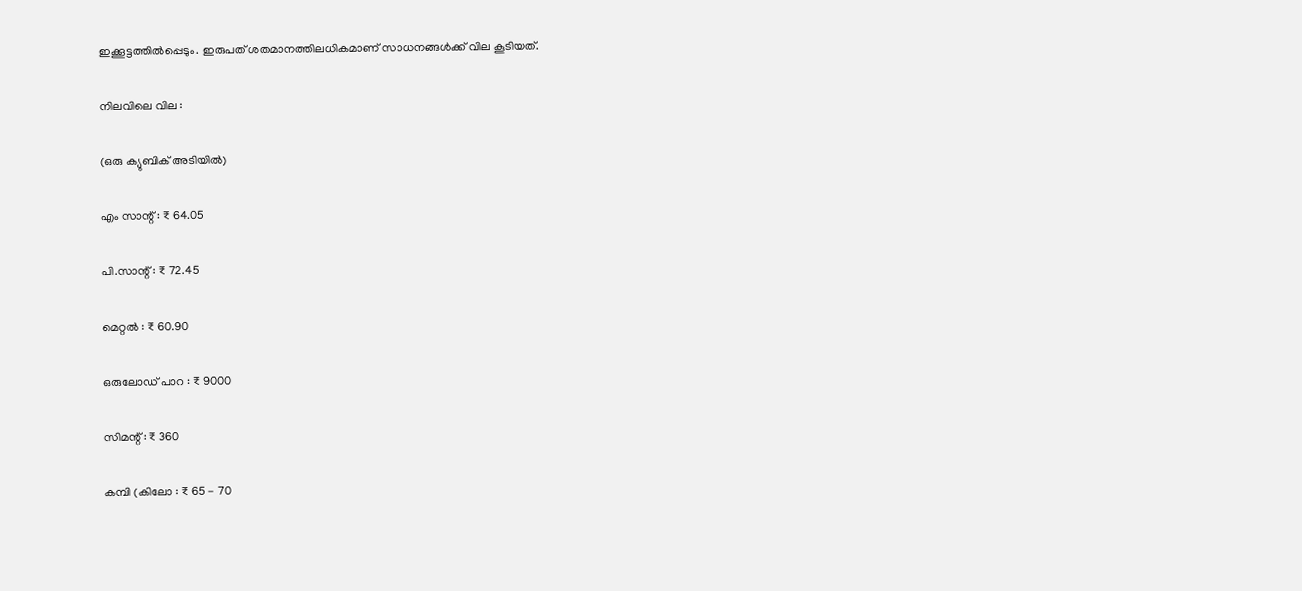ഇക്കൂട്ടത്തില്‍പ്പെടും. ഇരുപത് ശതമാനത്തിലധികമാണ് സാധനങ്ങള്‍ക്ക് വില കൂടിയത്.

നിലവിലെ വില :

(ഒരു ക്യുബിക് അടിയില്‍)

എം സാന്റ് : ₹ 64.05

പി.സാന്റ് : ₹ 72.45

മെറ്റല്‍ : ₹ 60.90

ഒരുലോഡ് പാറ : ₹ 9000

സിമന്റ് : ₹ 360

കമ്പി (കിലോ : ₹ 65 - 70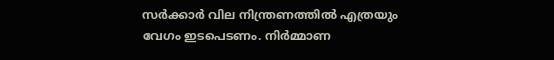സർക്കാർ വില നിന്ത്രണത്തില്‍ എത്രയും വേഗം ഇടപെടണം. നിർമ്മാണ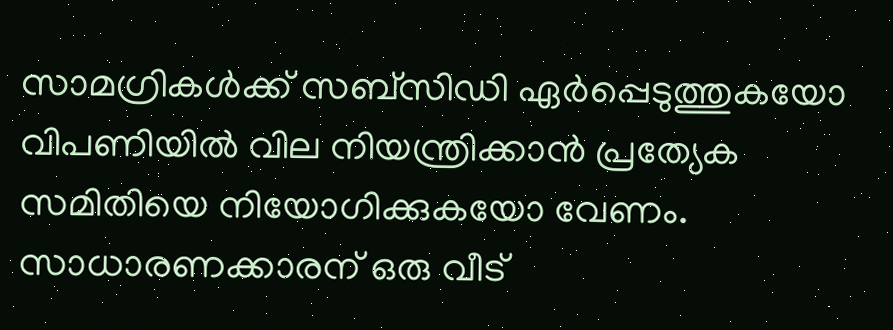സാമഗ്രികള്‍ക്ക് സബ്സിഡി ഏർപ്പെടുത്തുകയോ വിപണിയില്‍ വില നിയന്ത്രിക്കാൻ പ്രത്യേക സമിതിയെ നിയോഗിക്കുകയോ വേണം. സാധാരണക്കാരന് ഒരു വീട്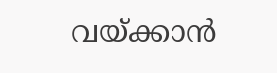വയ്ക്കാൻ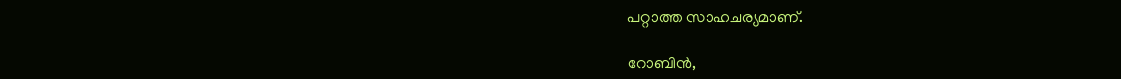പറ്റാത്ത സാഹചര്യമാണ്.

റോബിൻ,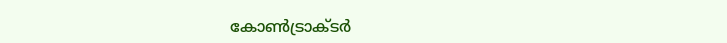കോണ്‍ട്രാക്ടർ